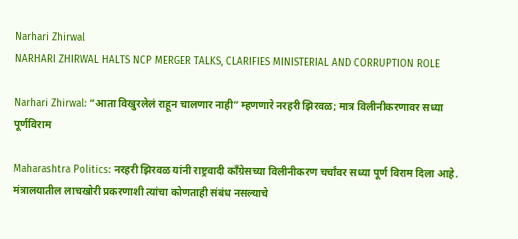Narhari Zhirwal
NARHARI ZHIRWAL HALTS NCP MERGER TALKS, CLARIFIES MINISTERIAL AND CORRUPTION ROLE

Narhari Zhirwal: “आता विखुरलेलं राहून चालणार नाही” म्हणणारे नरहरी झिरवळ; मात्र विलीनीकरणावर सध्या पूर्णविराम

Maharashtra Politics: नरहरी झिरवळ यांनी राष्ट्रवादी काँग्रेसच्या विलीनीकरण चर्चांवर सध्या पूर्ण विराम दिला आहे. मंत्रालयातील लाचखोरी प्रकरणाशी त्यांचा कोणताही संबंध नसल्याचे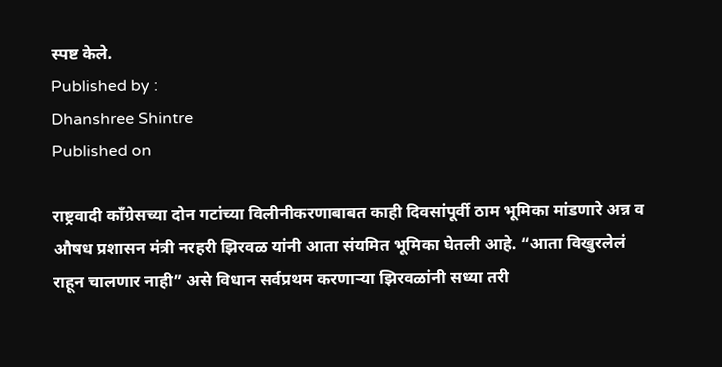स्पष्ट केले.
Published by :
Dhanshree Shintre
Published on

राष्ट्रवादी काँग्रेसच्या दोन गटांच्या विलीनीकरणाबाबत काही दिवसांपूर्वी ठाम भूमिका मांडणारे अन्न व औषध प्रशासन मंत्री नरहरी झिरवळ यांनी आता संयमित भूमिका घेतली आहे. “आता विखुरलेलं राहून चालणार नाही” असे विधान सर्वप्रथम करणाऱ्या झिरवळांनी सध्या तरी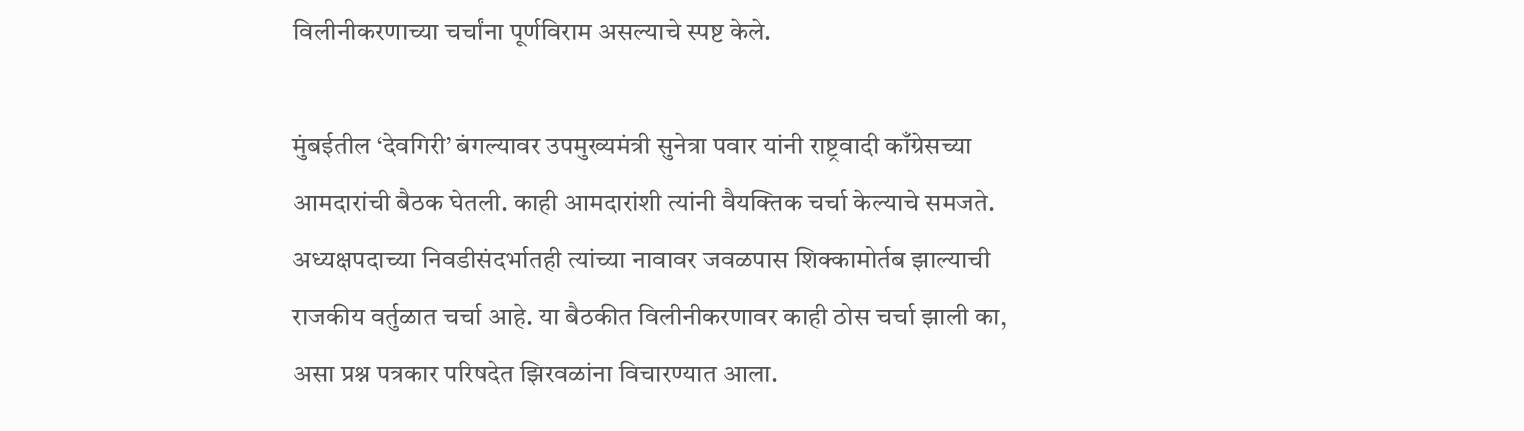विलीनीकरणाच्या चर्चांना पूर्णविराम असल्याचे स्पष्ट केले.

मुंबईतील ‘देवगिरी’ बंगल्यावर उपमुख्यमंत्री सुनेत्रा पवार यांनी राष्ट्रवादी काँग्रेसच्या आमदारांची बैठक घेतली. काही आमदारांशी त्यांनी वैयक्तिक चर्चा केल्याचे समजते. अध्यक्षपदाच्या निवडीसंदर्भातही त्यांच्या नावावर जवळपास शिक्कामोर्तब झाल्याची राजकीय वर्तुळात चर्चा आहे. या बैठकीत विलीनीकरणावर काही ठोस चर्चा झाली का, असा प्रश्न पत्रकार परिषदेत झिरवळांना विचारण्यात आला.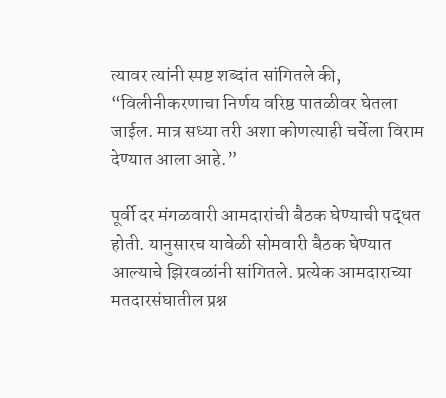त्यावर त्यांनी स्पष्ट शब्दांत सांगितले की, “विलीनीकरणाचा निर्णय वरिष्ठ पातळीवर घेतला जाईल. मात्र सध्या तरी अशा कोणत्याही चर्चेला विराम देण्यात आला आहे.”

पूर्वी दर मंगळवारी आमदारांची बैठक घेण्याची पद्धत होती. यानुसारच यावेळी सोमवारी बैठक घेण्यात आल्याचे झिरवळांनी सांगितले. प्रत्येक आमदाराच्या मतदारसंघातील प्रश्न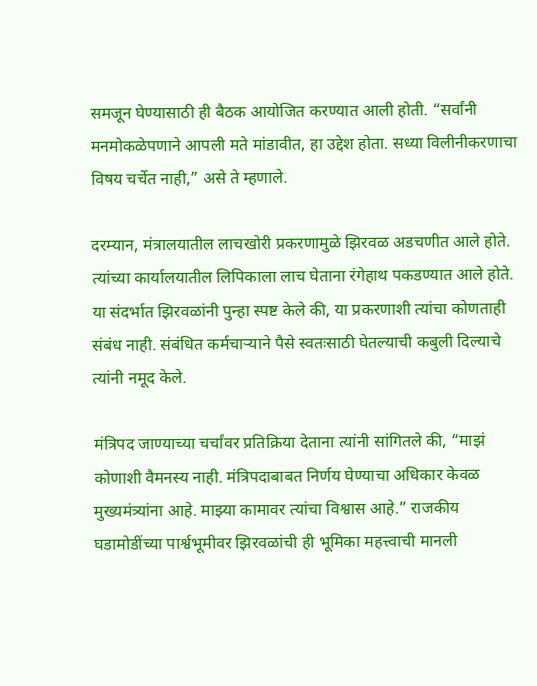समजून घेण्यासाठी ही बैठक आयोजित करण्यात आली होती. “सर्वांनी मनमोकळेपणाने आपली मते मांडावीत, हा उद्देश होता. सध्या विलीनीकरणाचा विषय चर्चेत नाही,” असे ते म्हणाले.

दरम्यान, मंत्रालयातील लाचखोरी प्रकरणामुळे झिरवळ अडचणीत आले होते. त्यांच्या कार्यालयातील लिपिकाला लाच घेताना रंगेहाथ पकडण्यात आले होते. या संदर्भात झिरवळांनी पुन्हा स्पष्ट केले की, या प्रकरणाशी त्यांचा कोणताही संबंध नाही. संबंधित कर्मचाऱ्याने पैसे स्वतःसाठी घेतल्याची कबुली दिल्याचे त्यांनी नमूद केले.

मंत्रिपद जाण्याच्या चर्चांवर प्रतिक्रिया देताना त्यांनी सांगितले की, “माझं कोणाशी वैमनस्य नाही. मंत्रिपदाबाबत निर्णय घेण्याचा अधिकार केवळ मुख्यमंत्र्यांना आहे. माझ्या कामावर त्यांचा विश्वास आहे.” राजकीय घडामोडींच्या पार्श्वभूमीवर झिरवळांची ही भूमिका महत्त्वाची मानली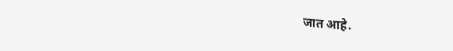जात आहे.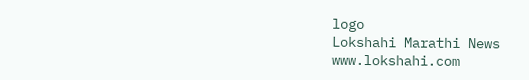logo
Lokshahi Marathi News
www.lokshahi.com